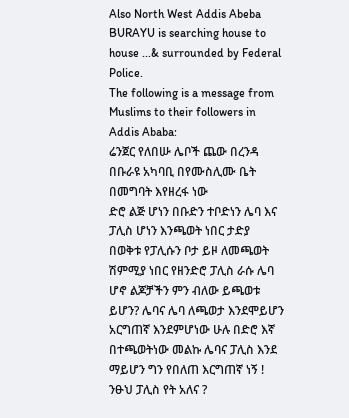Also North West Addis Abeba BURAYU is searching house to house ...& surrounded by Federal Police.
The following is a message from Muslims to their followers in Addis Ababa:
ሬንጀር የለበሡ ሌቦች ጨው በረንዳ በቡራዩ አካባቢ በየሙስሊሙ ቤት በመግባት እየዘረፋ ነው
ድሮ ልጅ ሆነን በቡድን ተቦድነን ሌባ እና ፓሊስ ሆነን እንጫወት ነበር ታድያ በወቅቱ የፓሊሱን ቦታ ይዞ ለመጫወት ሽምሚያ ነበር የዘንድሮ ፓሊስ ራሱ ሌባ ሆኖ ልጆቻችን ምን ብለው ይጫወቱ ይሆን? ሌባና ሌባ ለጫወታ እንደሞይሆን አርግጠኛ እንደምሆነው ሁሉ በድሮ እኛ በተጫወትነው መልኩ ሌባና ፓሊስ እንደ ማይሆን ግን የበለጠ እርግጠኛ ነኝ ! ንፁህ ፓሊስ የት አለና ?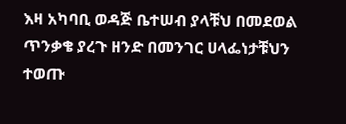እዛ አካባቢ ወዳጅ ቤተሠብ ያላቹህ በመደወል ጥንቃቄ ያረጉ ዘንድ በመንገር ሀላፌነታቹህን ተወጡ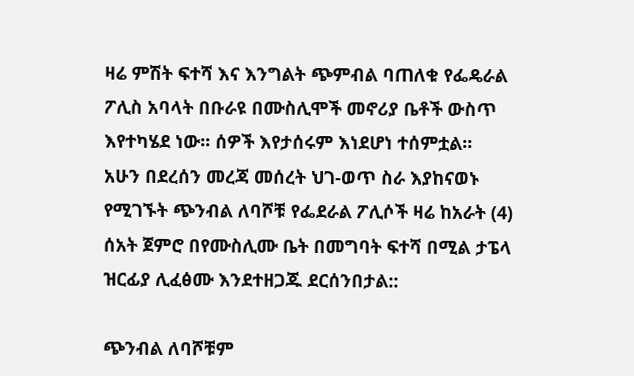ዛሬ ምሽት ፍተሻ እና እንግልት ጭምብል ባጠለቁ የፌዴራል ፖሊስ አባላት በቡራዩ በሙስሊሞች መኖሪያ ቤቶች ውስጥ እየተካሄደ ነው፡፡ ሰዎች እየታሰሩም እነደሆነ ተሰምቷል፡፡
አሁን በደረሰን መረጃ መሰረት ህገ-ወጥ ስራ እያከናወኑ የሚገኙት ጭንብል ለባሾቹ የፌደራል ፖሊሶች ዛሬ ከአራት (4) ሰአት ጀምሮ በየሙስሊሙ ቤት በመግባት ፍተሻ በሚል ታፔላ ዝርፊያ ሊፈፅሙ እንደተዘጋጁ ደርሰንበታል::

ጭንብል ለባሾቹም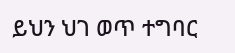ይህን ህገ ወጥ ተግባር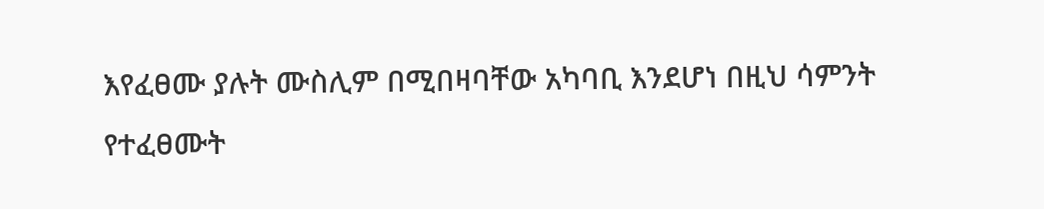እየፈፀሙ ያሉት ሙስሊም በሚበዛባቸው አካባቢ እንደሆነ በዚህ ሳምንት የተፈፀሙት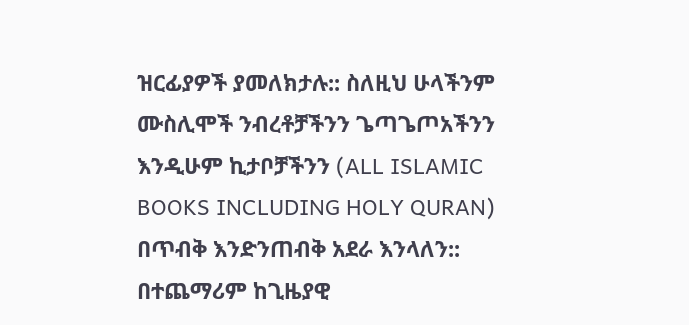ዝርፊያዎች ያመለክታሉ:: ስለዚህ ሁላችንም ሙስሊሞች ንብረቶቻችንን ጌጣጌጦአችንን እንዲሁም ኪታቦቻችንን (ALL ISLAMIC BOOKS INCLUDING HOLY QURAN) በጥብቅ እንድንጠብቅ አደራ እንላለን:: በተጨማሪም ከጊዜያዊ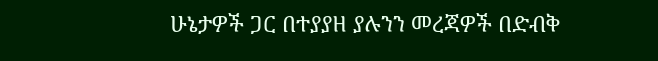ሁኔታዎች ጋር በተያያዘ ያሉንን መረጃዎች በድብቅ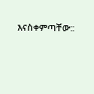እናስቀምጣቸው::